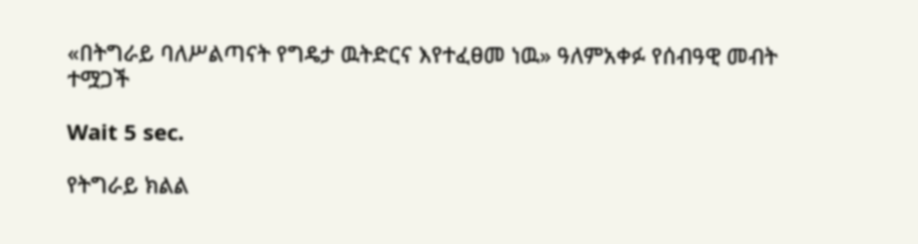«በትግራይ ባለሥልጣናት የግዴታ ዉትድርና እየተፈፀመ ነዉ» ዓለምአቀፉ የሰብዓዊ መብት ተሟጋች

Wait 5 sec.

የትግራይ ክልል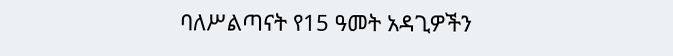ባለሥልጣናት የ15 ዓመት አዳጊዎችን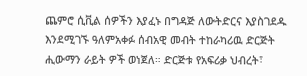ጨምሮ ሲቪል ሰዎችን እያፈኑ በግዳጅ ለውትድርና እያስገደዱ እንደሚገኙ ዓለምአቀፉ ሰብአዊ መብት ተከራካሪዉ ድርጅት ሒውማን ራይት ዎች ወነጀለ። ድርጅቱ የአፍሪቃ ህብረት፣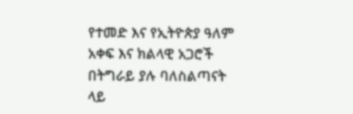የተመድ እና የኢትዮጵያ ዓለም አቀፍ እና ክልላዊ አጋሮች በትግራይ ያሉ ባለስልጣናት ላይ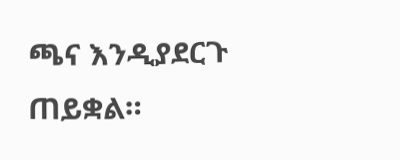ጫና እንዲያደርጉ ጠይቋል።